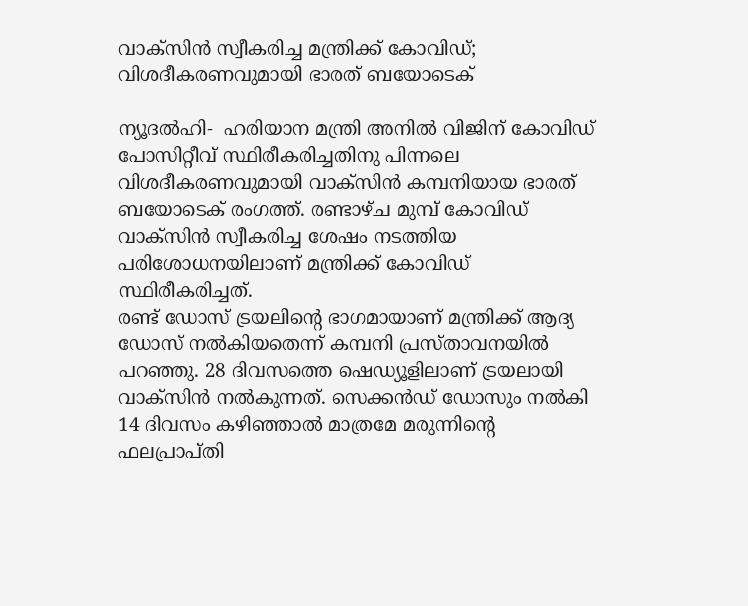വാക്‌സിന്‍ സ്വീകരിച്ച മന്ത്രിക്ക് കോവിഡ്; വിശദീകരണവുമായി ഭാരത് ബയോടെക്

ന്യൂദല്‍ഹി-  ഹരിയാന മന്ത്രി അനില്‍ വിജിന് കോവിഡ് പോസിറ്റീവ് സ്ഥിരീകരിച്ചതിനു പിന്നലെ വിശദീകരണവുമായി വാക്‌സിന്‍ കമ്പനിയായ ഭാരത് ബയോടെക് രംഗത്ത്. രണ്ടാഴ്ച മുമ്പ് കോവിഡ് വാക്‌സിന്‍ സ്വീകരിച്ച ശേഷം നടത്തിയ പരിശോധനയിലാണ് മന്ത്രിക്ക് കോവിഡ് സ്ഥിരീകരിച്ചത്.
രണ്ട് ഡോസ് ട്രയലിന്റെ ഭാഗമായാണ് മന്ത്രിക്ക് ആദ്യ ഡോസ് നല്‍കിയതെന്ന് കമ്പനി പ്രസ്താവനയില്‍ പറഞ്ഞു. 28 ദിവസത്തെ ഷെഡ്യൂളിലാണ് ട്രയലായി വാക്‌സിന്‍ നല്‍കുന്നത്. സെക്കന്‍ഡ് ഡോസും നല്‍കി 14 ദിവസം കഴിഞ്ഞാല്‍ മാത്രമേ മരുന്നിന്റെ ഫലപ്രാപ്തി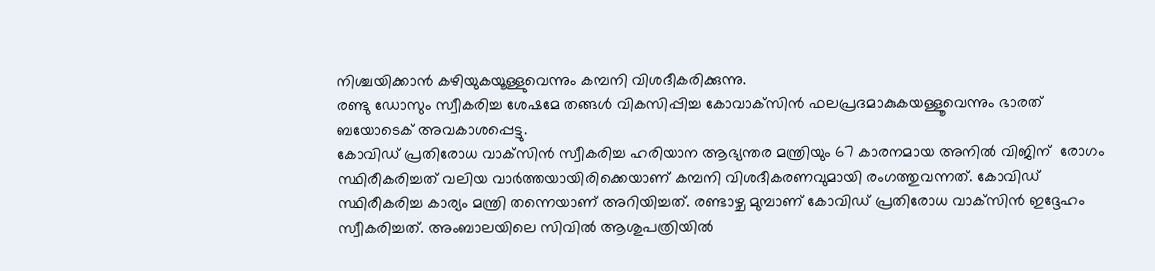നിശ്ചയിക്കാന്‍ കഴിയുകയൂള്ളുവെന്നും കമ്പനി വിശദീകരിക്കുന്നു.
രണ്ടു ഡോസും സ്വീകരിച്ച ശേഷമേ തങ്ങള്‍ വികസിപ്പിച്ച കോവാക്‌സിന്‍ ഫലപ്രദമാകുകയള്ളൂവെന്നും ഭാരത് ബയോടെക് അവകാശപ്പെട്ടു.
കോവിഡ് പ്രതിരോധ വാക്‌സിന്‍ സ്വീകരിച്ച ഹരിയാന ആഭ്യന്തര മന്ത്രിയും 67 കാരനമായ അനില്‍ വിജിന്  രോഗം സ്ഥിരീകരിച്ചത് വലിയ വാര്‍ത്തയായിരിക്കെയാണ് കമ്പനി വിശദീകരണവുമായി രംഗത്തുവന്നത്. കോവിഡ് സ്ഥിരീകരിച്ച കാര്യം മന്ത്രി തന്നെയാണ് അറിയിച്ചത്. രണ്ടാഴ്ച മുമ്പാണ് കോവിഡ് പ്രതിരോധ വാക്‌സിന്‍ ഇദ്ദേഹം സ്വീകരിച്ചത്. അംബാലയിലെ സിവില്‍ ആശുപത്രിയില്‍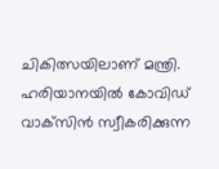ചികിത്സയിലാണ് മന്ത്രി. ഹരിയാനയില്‍ കോവിഡ് വാക്‌സിന്‍ സ്വീകരിക്കുന്ന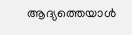ആദ്യത്തെയാള്‍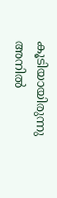കൂടിയായിരുന്നു അനില്‍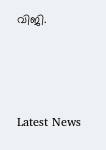വിജി.



Latest News